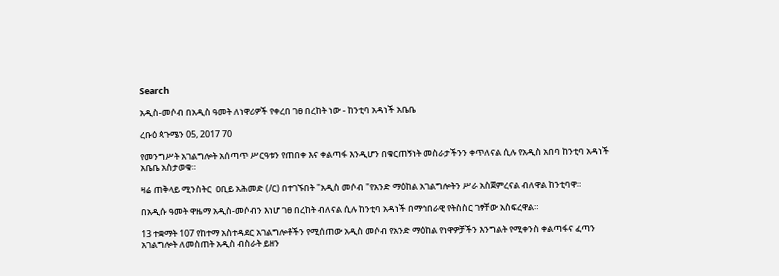Search

አዲስ-መሶብ በአዲስ ዓመት ለነዋሪዎች የቀረበ ገፀ በረከት ነው - ከንቲባ አዳነች አቤቤ

ረቡዕ ጳጉሜን 05, 2017 70

የመንግሥት አገልግሎት አሰጣጥ ሥርዓቱን የጠበቀ እና ቀልጣፋ እንዲሆን በቁርጠኝነት መስራታችንን ቀጥለናል ሲሉ የአዲስ አበባ ከንቲባ አዳነች አቤቤ አስታወቁ።

ዛሬ ጠቅላይ ሚንስትር  ዐቢይ አሕመድ (/ር) በተገኙበት "አዲስ መሶብ "የአንድ ማዕከል አገልግሎትን ሥራ አስጀምረናል ብለዋል ከንቲባዋ።

በአዲሱ ዓመት ዋዜማ አዲስ-መሶብን እነሆ ገፀ በረከት ብለናል ሲሉ ከንቲባ አዳነች በማኅበራዊ የትስስር ገፃቸው አስፍረዋል።

13 ተቋማት 107 የከተማ አስተዳደር አገልግሎቶችን የሚሰጠው አዲስ መሶብ የአንድ ማዕከል የነዋዎቻችን እንግልት የሚቀንስ ቀልጣፋና ፈጣን አገልግሎት ለመስጠት አዲስ ብስራት ይዘን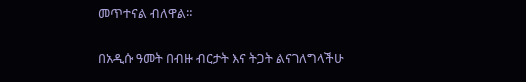መጥተናል ብለዋል።

በአዲሱ ዓመት በብዙ ብርታት እና ትጋት ልናገለግላችሁ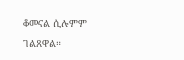ቆመናል ሲሉምም ገልጸዋል።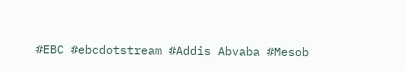#EBC #ebcdotstream #Addis Abvaba #Mesob